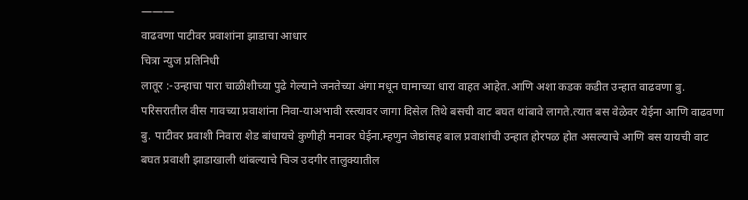———
वाढवणा पाटीवर प्रवाशांना झाडाचा आधार
चित्रा न्युज प्रतिनिधी
लातूर :-उन्हाचा पारा चाळीशीच्या पुढे गेल्याने जनतेच्या अंगा मधून घामाच्या धारा वाहत आहेत.आणि अशा कडक कडीत उन्हात वाढवणा बु. परिसरातील वीस गावच्या प्रवाशांना निवा-याअभावी रस्त्यावर जागा दिसेल तिथे बसची वाट बघत थांबावे लागते.त्यात बस वेळेवर येईना आणि वाढवणा बु. पाटीवर प्रवाशी निवारा शेड बांधायचे कुणीही मनावर घेईना.म्हणुन जेष्ठांसह बाल प्रवाशांची उन्हात होरपळ होत असल्याचे आणि बस यायची वाट बघत प्रवाशी झाडाखाली थांबल्याचे चिञ उदगीर तालुक्यातील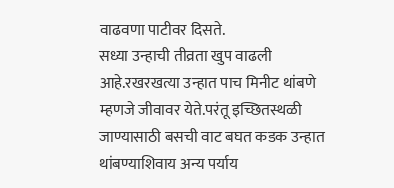वाढवणा पाटीवर दिसते.
सध्या उन्हाची तीव्रता खुप वाढली आहे.रखरखत्या उन्हात पाच मिनीट थांबणे म्हणजे जीवावर येते.परंतू इच्छितस्थळी जाण्यासाठी बसची वाट बघत कडक उन्हात थांबण्याशिवाय अन्य पर्याय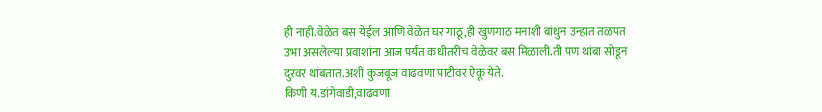ही नाही.वेळेत बस येईल आणि वेळेत घर गाठू,ही खुणगाठ मनाशी बांधुन उन्हात तळपत उभा असलेल्या प्रवाशांना आज पर्यंत कधीतरीच वेळेवर बस मिळाली.ती पण थांबा सोडून दुरवर थांबतात.अशी कुजबूज वाढवणा पाटीवर ऐकू येते.
किणी य.डांगेवाडी,वाढवणा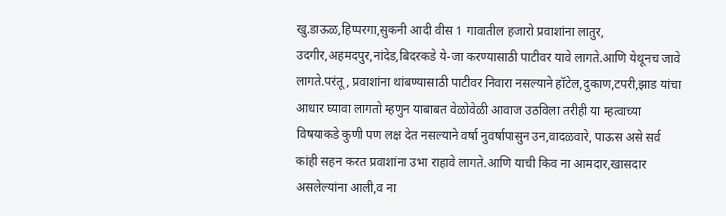खु.डाऊळ,हिप्परगा,सुकनी आदी वीस 1 गावातील हजारो प्रवाशांना लातुर, उदगीर,अहमदपुर,नांदेड,बिदरकडे ये-जा करण्यासाठी पाटीवर यावे लागते.आणि येथूनच जावे लागते.परंतू, प्रवाशांना थांबण्यासाठी पाटीवर निवारा नसल्याने हॉटेल,दुकाण,टपरी,झाड यांचा आधार घ्यावा लागतो म्हणुन याबाबत वेळोवेळी आवाज उठविला तरीही या म्हत्वाच्या विषयाकडे कुणी पण लक्ष देत नसल्याने वर्षा नुवर्षापासुन उन,वादळवारे, पाऊस असे सर्व कांही सहन करत प्रवाशांना उभा राहावे लागते.आणि याची किव ना आमदार,खासदार असलेल्यांना आली,व ना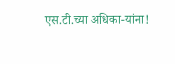एस.टी.च्या अधिका-यांना!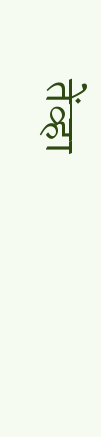तेंव्हा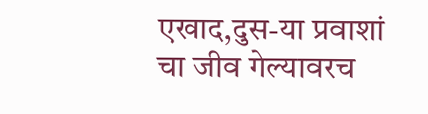एखाद,दुस-या प्रवाशां चा जीव गेल्यावरच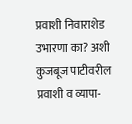प्रवाशी निवाराशेड उभारणा का? अशी कुजबूज पाटीवरील प्रवाशी व व्यापा-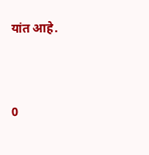यांत आहे.


0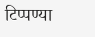टिप्पण्या